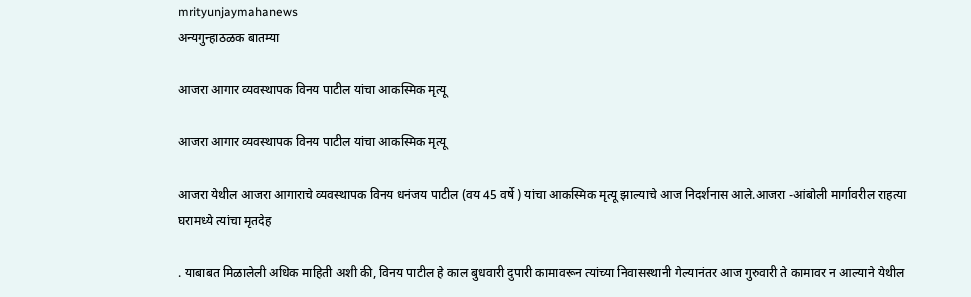mrityunjaymahanews
अन्यगुन्हाठळक बातम्या

आजरा आगार व्यवस्थापक विनय पाटील यांचा आकस्मिक मृत्यू

आजरा आगार व्यवस्थापक विनय पाटील यांचा आकस्मिक मृत्यू

आजरा येथील आजरा आगाराचे व्यवस्थापक विनय धनंजय पाटील (वय 45 वर्षे ) यांचा आकस्मिक मृत्यू झाल्याचे आज निदर्शनास आले.आजरा -आंबोली मार्गावरील राहत्या घरामध्ये त्यांचा मृतदेह

. याबाबत मिळालेली अधिक माहिती अशी की, विनय पाटील हे काल बुधवारी दुपारी कामावरून त्यांच्या निवासस्थानी गेल्यानंतर आज गुरुवारी ते कामावर न आल्याने येथील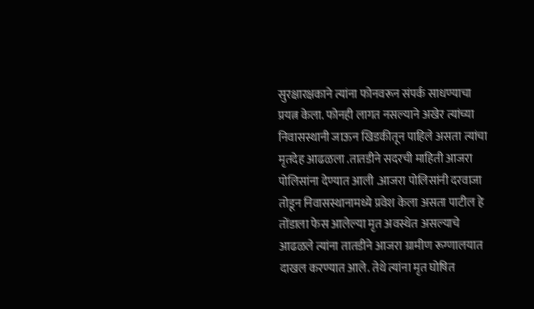सुरक्षारक्षकाने त्यांना फोनवरून संपर्क साधण्याचा प्रयत्न केला. फोनही लागत नसल्याने अखेर त्यांच्या निवासस्थानी जाऊन खिडकीतून पाहिले असता त्यांचा मृतदेह आढळला .तातडीने सदरची माहिती आजरा पोलिसांना देण्यात आली .आजरा पोलिसांनी दरवाजा तोडून निवासस्थानामध्ये प्रवेश केला असता पाटील हे तोंडाला फेस आलेल्या मृत अवस्थेत असल्याचे आढळले त्यांना तातडीने आजरा ग्रामीण रूग्णालयात दाखल करण्यात आले. तेथे त्यांना मृत घोषित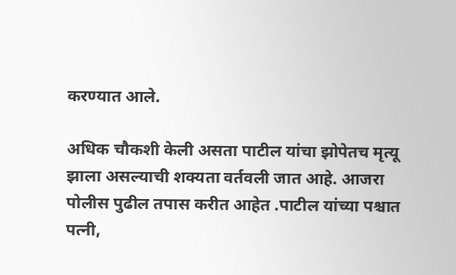करण्यात आले.

अधिक चौकशी केली असता पाटील यांचा झोपेतच मृत्यू झाला असल्याची शक्यता वर्तवली जात आहे. आजरा  पोलीस पुढील तपास करीत आहेत .पाटील यांच्या पश्चात  पत्नी,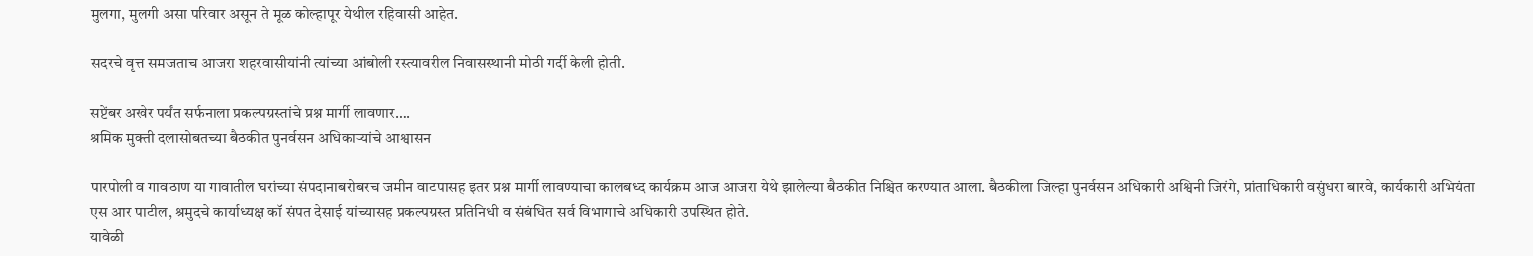मुलगा, मुलगी असा परिवार असून ते मूळ कोल्हापूर येथील रहिवासी आहेत.

सदरचे वृत्त समजताच आजरा शहरवासीयांनी त्यांच्या आंबोली रस्त्यावरील निवासस्थानी मोठी गर्दी केली होती.

सप्टेंबर अखेर पर्यंत सर्फनाला प्रकल्पग्रस्तांचे प्रश्न मार्गी लावणार….
श्रमिक मुक्ती दलासोबतच्या बैठकीत पुनर्वसन अधिकाऱ्यांचे आश्वासन

पारपोली व गावठाण या गावातील घरांच्या संपदानाबरोबरच जमीन वाटपासह इतर प्रश्न मार्गी लावण्याचा कालबध्द कार्यक्रम आज आजरा येथे झालेल्या बैठकीत निश्चित करण्यात आला. बैठकीला जिल्हा पुनर्वसन अधिकारी अश्विनी जिरंगे, प्रांताधिकारी वसुंधरा बारवे, कार्यकारी अभियंता एस आर पाटील, श्रमुदचे कार्याध्यक्ष कॉ संपत देसाई यांच्यासह प्रकल्पग्रस्त प्रतिनिधी व संबंधित सर्व विभागाचे अधिकारी उपस्थित होते.
यावेळी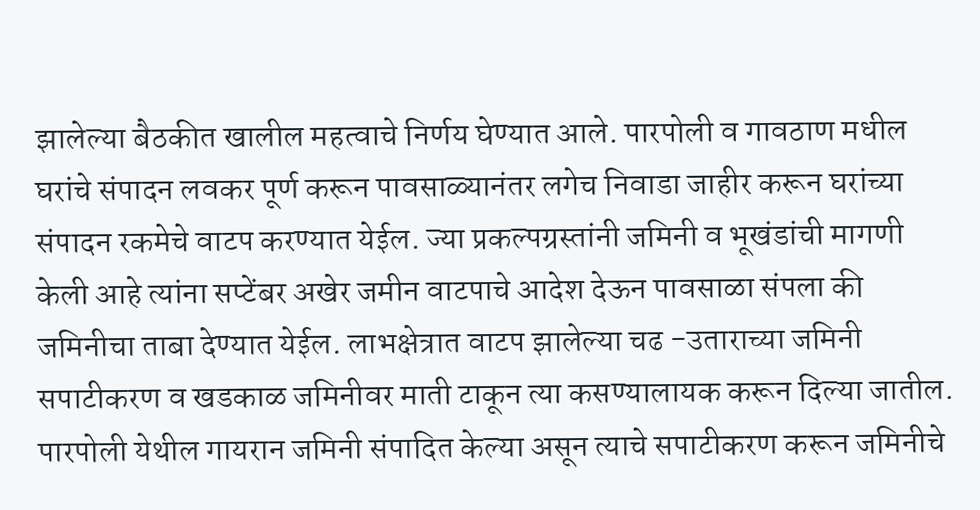झालेल्या बैठकीत खालील महत्वाचे निर्णय घेण्यात आले. पारपोली व गावठाण मधील घरांचे संपादन लवकर पूर्ण करून पावसाळ्यानंतर लगेच निवाडा जाहीर करून घरांच्या संपादन रकमेचे वाटप करण्यात येईल. ज्या प्रकल्पग्रस्तांनी जमिनी व भूखंडांची मागणी केली आहे त्यांना सप्टेंबर अखेर जमीन वाटपाचे आदेश देऊन पावसाळा संपला की जमिनीचा ताबा देण्यात येईल. लाभक्षेत्रात वाटप झालेल्या चढ -उताराच्या जमिनी सपाटीकरण व खडकाळ जमिनीवर माती टाकून त्या कसण्यालायक करून दिल्या जातील. पारपोली येथील गायरान जमिनी संपादित केल्या असून त्याचे सपाटीकरण करून जमिनीचे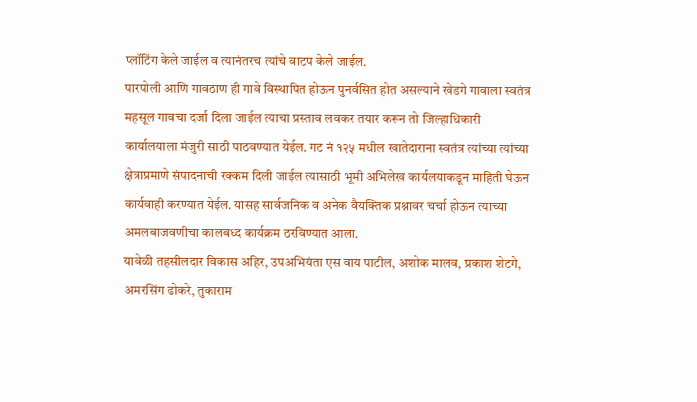प्लॉटिंग केले जाईल व त्यानंतरच त्यांचे वाटप केले जाईल.
पारपोली आणि गावठाण ही गावे विस्थापित होऊन पुनर्वसित होत असल्याने खेडगे गावाला स्वतंत्र महसूल गावचा दर्जा दिला जाईल त्याचा प्रस्ताव लवकर तयार करून तो जिल्हाधिकारी कार्यालयाला मंजुरी साठी पाठवण्यात येईल. गट नं १२५ मधील खातेदाराना स्वतंत्र त्यांच्या त्यांच्या क्षेत्राप्रमाणे संपादनाची रक्कम दिली जाईल त्यासाठी भूमी अभिलेख कार्यलयाकडून माहिती घेऊन कार्यवाही करण्यात येईल. यासह सार्वजनिक व अनेक वैयक्तिक प्रश्नावर चर्चा होऊन त्याच्या अमलबाजवणीचा कालबध्द कार्यक्रम ठरविण्यात आला.
यावेळी तहसीलदार विकास अहिर, उपअभियंता एस वाय पाटील, अशोक मालव, प्रकाश शेटगे, अमरसिंग ढोकरे, तुकाराम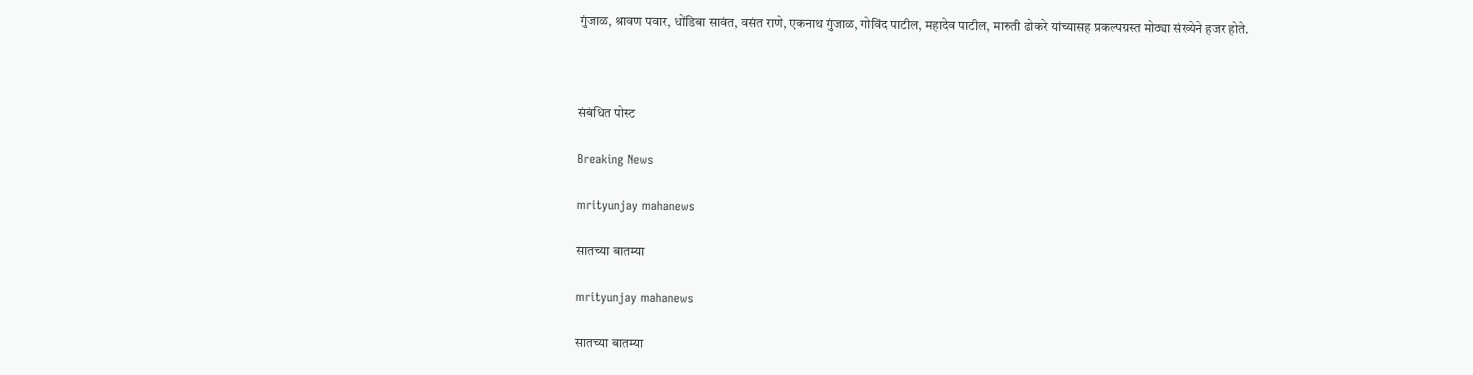गुंजाळ, श्रावण पवार, धोंडिबा सावंत, वसंत राणे, एकनाथ गुंजाळ, गोविंद पाटील, महादेव पाटील, मारुती ढोकरे यांच्यासह प्रकल्पग्रस्त मोठ्या संख्येने हजर होते.



संबंधित पोस्ट

Breaking News

mrityunjay mahanews

सातच्या बातम्या

mrityunjay mahanews

सातच्या बातम्या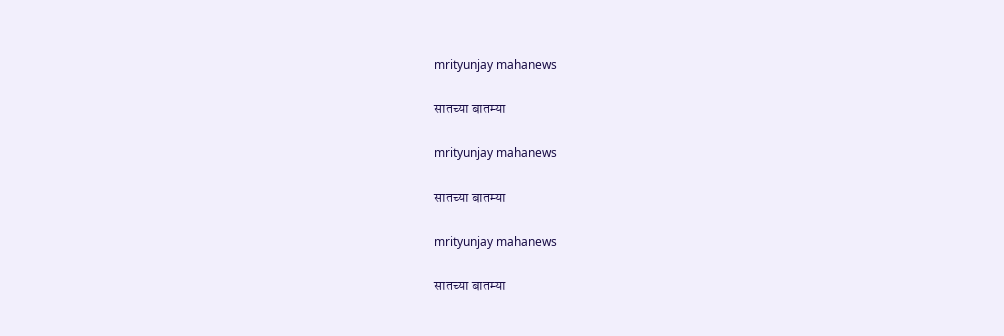mrityunjay mahanews

सातच्या बातम्या

mrityunjay mahanews

सातच्या बातम्या

mrityunjay mahanews

सातच्या बातम्या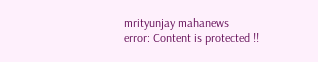mrityunjay mahanews
error: Content is protected !!